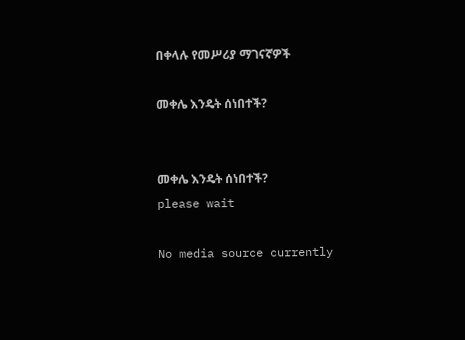በቀላሉ የመሥሪያ ማገናኛዎች

መቀሌ እንዴት ሰነበተች?


መቀሌ እንዴት ሰነበተች?
please wait

No media source currently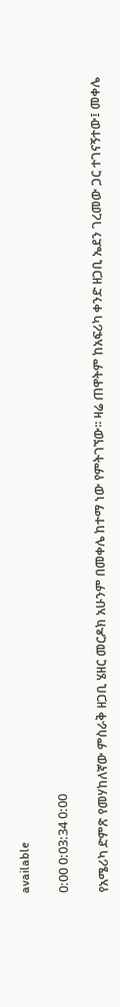available

0:00 0:03:34 0:00

የአሜሪካ ድምጽ የመሃከለኛው ምስራቅ ዘጋቢ ሄዘር መርዶክ አሁንም በመቀሌ ከተማ ነው የምትገኘው፡፡ ዛሬ ጠዋትም ከአፍሪካ ቀንድ ዘጋቢ ኤደን ገረመው ጋር ተገናኝተው፤ መቀሌ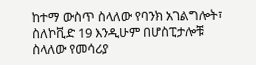ከተማ ውስጥ ስላለው የባንክ አገልግሎት፣ ስለኮቪድ 19 እንዲሁም በሆስፒታሎቹ ስላለው የመሳሪያ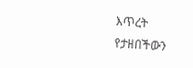እጥረት የታዘበችውን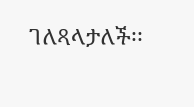ገለጻላታለች፡፡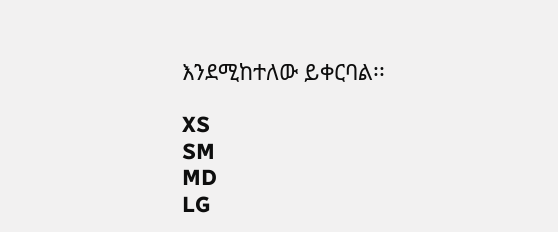እንደሚከተለው ይቀርባል፡፡

XS
SM
MD
LG